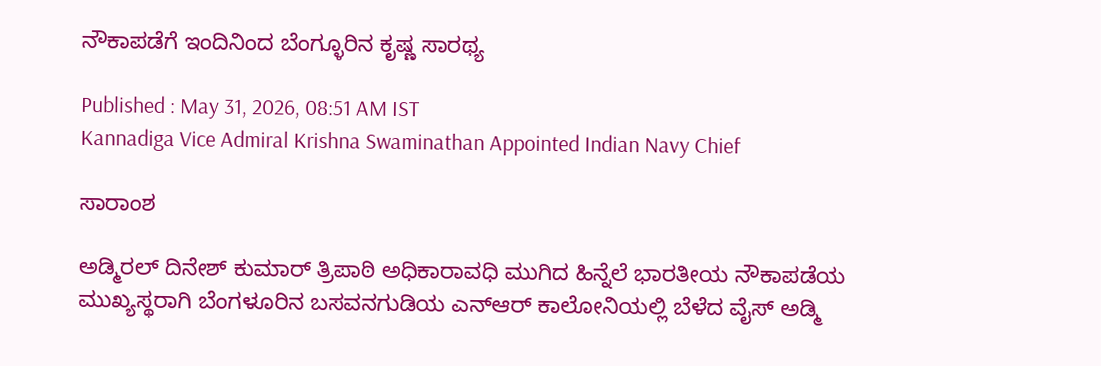ನೌಕಾಪಡೆಗೆ ಇಂದಿನಿಂದ ಬೆಂಗ್ಳೂರಿನ ಕೃಷ್ಣ ಸಾರಥ್ಯ

Published : May 31, 2026, 08:51 AM IST
Kannadiga Vice Admiral Krishna Swaminathan Appointed Indian Navy Chief

ಸಾರಾಂಶ

ಅಡ್ಮಿರಲ್‌ ದಿನೇಶ್‌ ಕುಮಾರ್‌ ತ್ರಿಪಾಠಿ ಅಧಿಕಾರಾವಧಿ ಮುಗಿದ ಹಿನ್ನೆಲೆ ಭಾರತೀಯ ನೌಕಾಪಡೆಯ ಮುಖ್ಯಸ್ಥರಾಗಿ ಬೆಂಗಳೂರಿನ ಬಸವನಗುಡಿಯ ಎನ್‌ಆರ್ ಕಾಲೋನಿಯಲ್ಲಿ ಬೆಳೆದ ವೈಸ್‌ ಅಡ್ಮಿ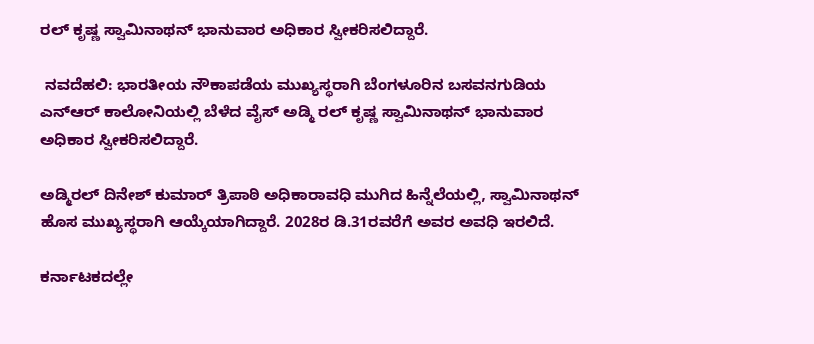ರಲ್‌ ಕೃಷ್ಣ ಸ್ವಾಮಿನಾಥನ್‌ ಭಾನುವಾರ ಅಧಿಕಾರ ಸ್ವೀಕರಿಸಲಿದ್ದಾರೆ.

 ನವದೆಹಲಿ: ಭಾರತೀಯ ನೌಕಾಪಡೆಯ ಮುಖ್ಯಸ್ಥರಾಗಿ ಬೆಂಗಳೂರಿನ ಬಸವನಗುಡಿಯ ಎನ್‌ಆರ್ ಕಾಲೋನಿಯಲ್ಲಿ ಬೆಳೆದ ವೈಸ್‌ ಅಡ್ಮಿ ರಲ್‌ ಕೃಷ್ಣ ಸ್ವಾಮಿನಾಥನ್‌ ಭಾನುವಾರ ಅಧಿಕಾರ ಸ್ವೀಕರಿಸಲಿದ್ದಾರೆ.

ಅಡ್ಮಿರಲ್‌ ದಿನೇಶ್‌ ಕುಮಾರ್‌ ತ್ರಿಪಾಠಿ ಅಧಿಕಾರಾವಧಿ ಮುಗಿದ ಹಿನ್ನೆಲೆಯಲ್ಲಿ, ಸ್ವಾಮಿನಾಥನ್‌ ಹೊಸ ಮುಖ್ಯಸ್ಥರಾಗಿ ಆಯ್ಕೆಯಾಗಿದ್ದಾರೆ. 2028ರ ಡಿ.31ರವರೆಗೆ ಅವರ ಅವಧಿ ಇರಲಿದೆ.

ಕರ್ನಾಟಕದಲ್ಲೇ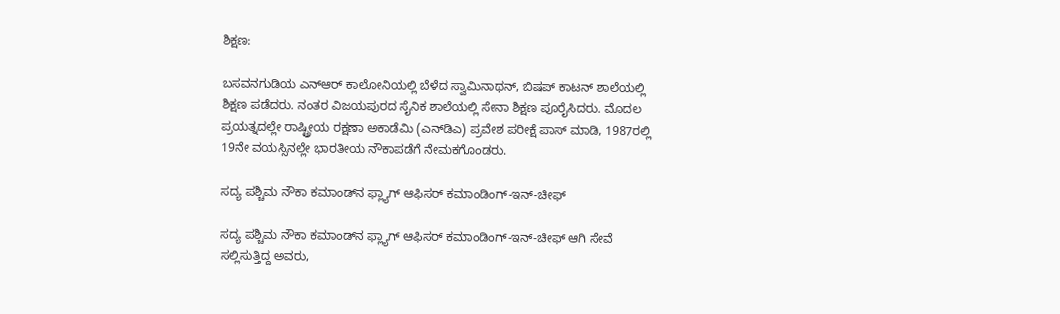ಶಿಕ್ಷಣ:

ಬಸವನಗುಡಿಯ ಎನ್‌ಆರ್ ಕಾಲೋನಿಯಲ್ಲಿ ಬೆಳೆದ ಸ್ವಾಮಿನಾಥನ್‌, ಬಿಷಪ್ ಕಾಟನ್ ಶಾಲೆಯಲ್ಲಿ ಶಿಕ್ಷಣ ಪಡೆದರು. ನಂತರ ವಿಜಯಪುರದ ಸೈನಿಕ ಶಾಲೆಯಲ್ಲಿ ಸೇನಾ ಶಿಕ್ಷಣ ಪೂರೈಸಿದರು. ಮೊದಲ ಪ್ರಯತ್ನದಲ್ಲೇ ರಾಷ್ಟ್ರೀಯ ರಕ್ಷಣಾ ಅಕಾಡೆಮಿ (ಎನ್‌ಡಿಎ) ಪ್ರವೇಶ ಪರೀಕ್ಷೆ ಪಾಸ್ ಮಾಡಿ, 1987ರಲ್ಲಿ 19ನೇ ವಯಸ್ಸಿನಲ್ಲೇ ಭಾರತೀಯ ನೌಕಾಪಡೆಗೆ ನೇಮಕಗೊಂಡರು.

ಸದ್ಯ ಪಶ್ಚಿಮ ನೌಕಾ ಕಮಾಂಡ್‌ನ ಫ್ಲ್ಯಾಗ್ ಆಫಿಸರ್ ಕಮಾಂಡಿಂಗ್-ಇನ್-ಚೀಫ್

ಸದ್ಯ ಪಶ್ಚಿಮ ನೌಕಾ ಕಮಾಂಡ್‌ನ ಫ್ಲ್ಯಾಗ್ ಆಫಿಸರ್ ಕಮಾಂಡಿಂಗ್-ಇನ್-ಚೀಫ್ ಆಗಿ ಸೇವೆ ಸಲ್ಲಿಸುತ್ತಿದ್ದ ಅವರು,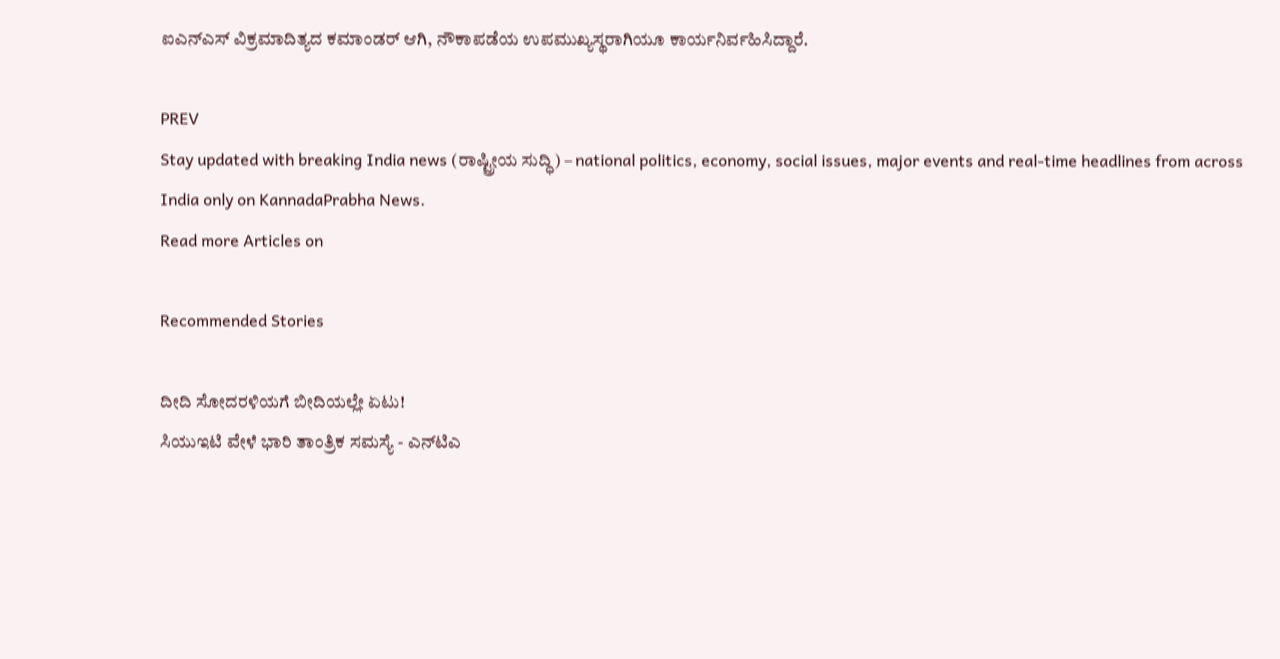ಐಎನ್‌ಎಸ್ ವಿಕ್ರಮಾದಿತ್ಯದ ಕಮಾಂಡರ್ ಆಗಿ, ನೌಕಾಪಡೆಯ ಉಪಮುಖ್ಯಸ್ಥರಾಗಿಯೂ ಕಾರ್ಯನಿರ್ವಹಿಸಿದ್ದಾರೆ.

PREV
Stay updated with breaking India news (ರಾಷ್ಟ್ರೀಯ ಸುದ್ಧಿ) – national politics, economy, social issues, major events and real‑time headlines from across India only on KannadaPrabha News.
Read more Articles on

Recommended Stories

ದೀದಿ ಸೋದರಳಿಯಗೆ ಬೀದಿಯಲ್ಲೇ ಏಟು!
ಸಿಯುಇಟಿ ವೇಳೆ ಭಾರಿ ತಾಂತ್ರಿಕ ಸಮಸ್ಯೆ - ಎನ್‌ಟಿಎ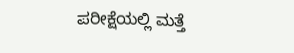ಪರೀಕ್ಷೆಯಲ್ಲಿ ಮತ್ತೆ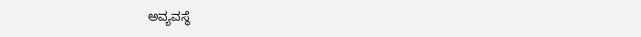ಅವ್ಯವಸ್ಥೆ